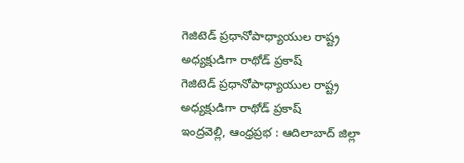గెజిటెడ్ ప్రధానోపాధ్యాయుల రాష్ట్ర అధ్యక్షుడిగా రాథోడ్ ప్రకాష్
గెజిటెడ్ ప్రధానోపాధ్యాయుల రాష్ట్ర అధ్యక్షుడిగా రాథోడ్ ప్రకాష్
ఇంద్రవెల్లి, ఆంధ్రప్రభ : ఆదిలాబాద్ జిల్లా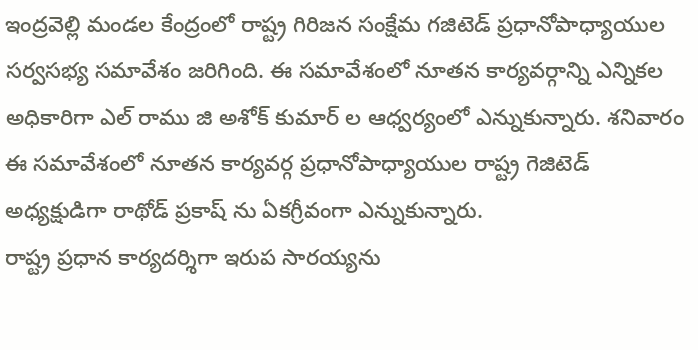ఇంద్రవెల్లి మండల కేంద్రంలో రాష్ట్ర గిరిజన సంక్షేమ గజిటెడ్ ప్రధానోపాధ్యాయుల సర్వసభ్య సమావేశం జరిగింది. ఈ సమావేశంలో నూతన కార్యవర్గాన్ని ఎన్నికల అధికారిగా ఎల్ రాము జి అశోక్ కుమార్ ల ఆధ్వర్యంలో ఎన్నుకున్నారు. శనివారం ఈ సమావేశంలో నూతన కార్యవర్గ ప్రధానోపాధ్యాయుల రాష్ట్ర గెజిటెడ్ అధ్యక్షుడిగా రాథోడ్ ప్రకాష్ ను ఏకగ్రీవంగా ఎన్నుకున్నారు.
రాష్ట్ర ప్రధాన కార్యదర్శిగా ఇరుప సారయ్యను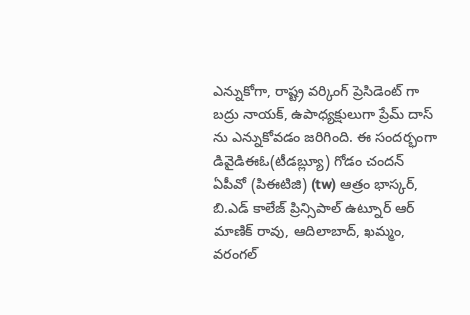ఎన్నుకోగా, రాష్ట్ర వర్కింగ్ ప్రెసిడెంట్ గా బద్రు నాయక్, ఉపాధ్యక్షులుగా ప్రేమ్ దాస్ ను ఎన్నుకోవడం జరిగింది. ఈ సందర్భంగా డివైడిఈఓ(టీడబ్ల్యూ) గోడం చందన్ ఏపీవో (పిఈటిజి) (tw) ఆత్రం భాస్కర్, బి.ఎడ్ కాలేజ్ ప్రిన్సిపాల్ ఉట్నూర్ ఆర్ మాణిక్ రావు, ఆదిలాబాద్, ఖమ్మం, వరంగల్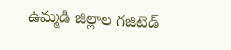ఉమ్మడి జిల్లాల గజిటెడ్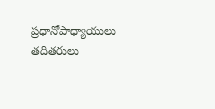ప్రధానోపాధ్యాయులు తదితరులు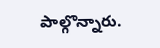పాల్గొన్నారు.